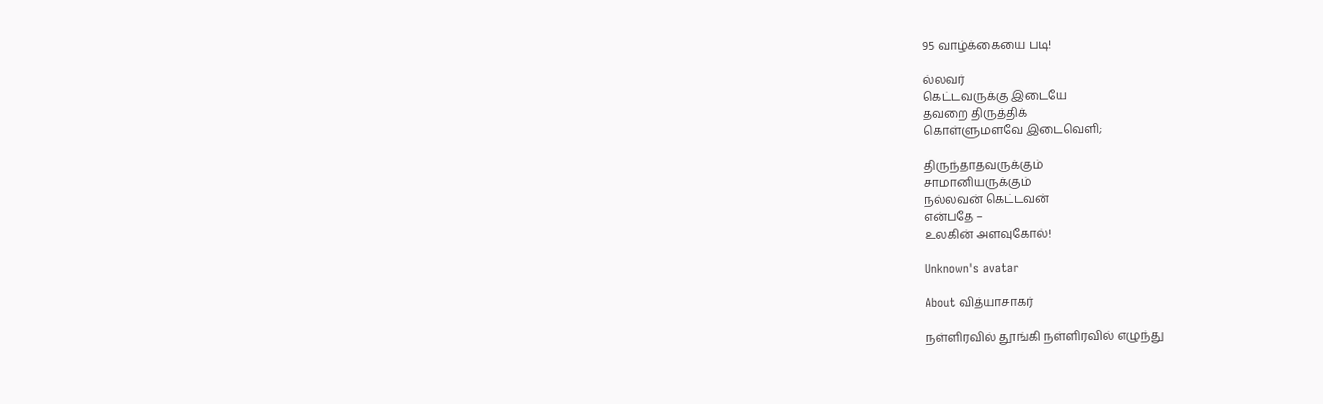95 வாழ்க்கையை படி!

ல்லவர்
கெட்டவருக்கு இடையே
தவறை திருத்திக்
கொள்ளுமளவே இடைவெளி;

திருந்தாதவருக்கும்
சாமானியருக்கும்
நல்லவன் கெட்டவன்
என்பதே –
உலகின் அளவுகோல்!

Unknown's avatar

About வித்யாசாகர்

நள்ளிரவில் தூங்கி நள்ளிரவில் எழுந்து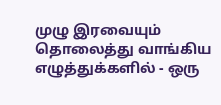முழு இரவையும் தொலைத்து வாங்கிய எழுத்துக்களில் - ஒரு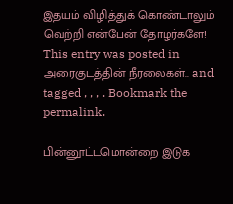இதயம் விழித்துக் கொண்டாலும் வெற்றி என்பேன் தோழர்களே!
This entry was posted in அரைகுடத்தின் நீரலைகள்.. and tagged , , , . Bookmark the permalink.

பின்னூட்டமொன்றை இடுக